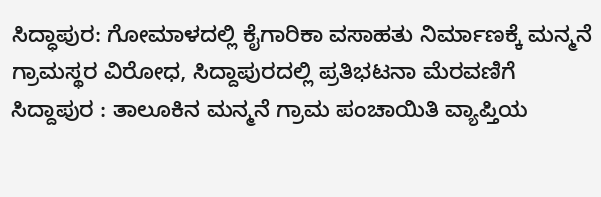ಸಿದ್ಧಾಪುರ: ಗೋಮಾಳದಲ್ಲಿ ಕೈಗಾರಿಕಾ ವಸಾಹತು ನಿರ್ಮಾಣಕ್ಕೆ ಮನ್ಮನೆ ಗ್ರಾಮಸ್ಥರ ವಿರೋಧ, ಸಿದ್ದಾಪುರದಲ್ಲಿ ಪ್ರತಿಭಟನಾ ಮೆರವಣಿಗೆ
ಸಿದ್ದಾಪುರ : ತಾಲೂಕಿನ ಮನ್ಮನೆ ಗ್ರಾಮ ಪಂಚಾಯಿತಿ ವ್ಯಾಪ್ತಿಯ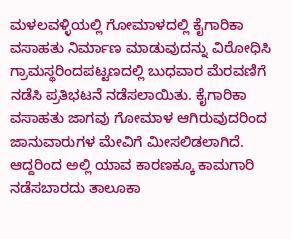ಮಳಲವಳ್ಳಿಯಲ್ಲಿ ಗೋಮಾಳದಲ್ಲಿ ಕೈಗಾರಿಕಾ ವಸಾಹತು ನಿರ್ಮಾಣ ಮಾಡುವುದನ್ನು ವಿರೋಧಿಸಿ ಗ್ರಾಮಸ್ಥರಿಂದಪಟ್ಟಣದಲ್ಲಿ ಬುಧವಾರ ಮೆರವಣಿಗೆ ನಡೆಸಿ ಪ್ರತಿಭಟನೆ ನಡೆಸಲಾಯಿತು. ಕೈಗಾರಿಕಾ ವಸಾಹತು ಜಾಗವು ಗೋಮಾಳ ಆಗಿರುವುದರಿಂದ ಜಾನುವಾರುಗಳ ಮೇವಿಗೆ ಮೀಸಲಿಡಲಾಗಿದೆ. ಆದ್ದರಿಂದ ಅಲ್ಲಿ ಯಾವ ಕಾರಣಕ್ಕೂ ಕಾಮಗಾರಿ ನಡೆಸಬಾರದು ತಾಲೂಕಾ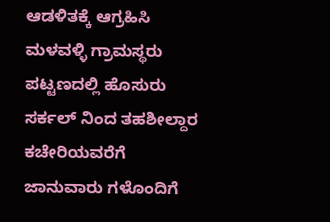ಆಡಳಿತಕ್ಕೆ ಆಗ್ರಹಿಸಿ ಮಳವಳ್ಳಿ ಗ್ರಾಮಸ್ಥರು ಪಟ್ಟಣದಲ್ಲಿ ಹೊಸುರು ಸರ್ಕಲ್ ನಿಂದ ತಹಶೀಲ್ದಾರ ಕಚೇರಿಯವರೆಗೆ ಜಾನುವಾರು ಗಳೊಂದಿಗೆ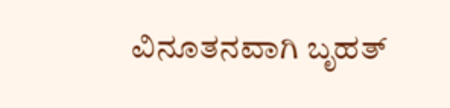ವಿನೂತನವಾಗಿ ಬೃಹತ್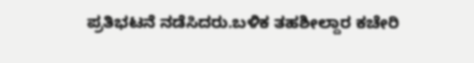ಪ್ರತಿಭಟನೆ ನಡೆಸಿದರು.ಬಳಿಕ ತಹಶೀಲ್ದಾರ ಕಚೇರಿ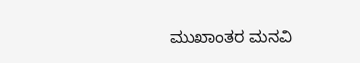ಮುಖಾಂತರ ಮನವಿ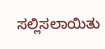ಸಲ್ಲಿಸಲಾಯಿತು